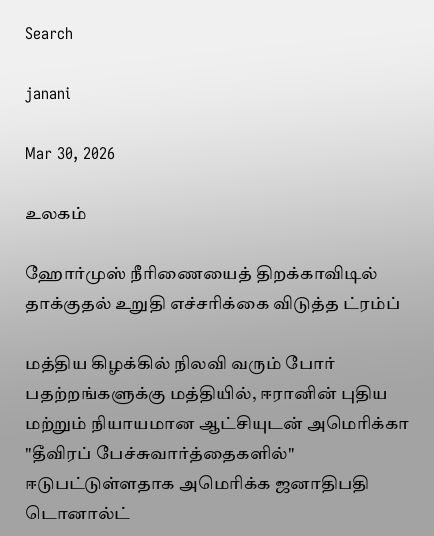Search

janani

Mar 30, 2026

உலகம்

ஹோர்முஸ் நீரிணையைத் திறக்காவிடில் தாக்குதல் உறுதி எச்சரிக்கை விடுத்த ட்ரம்ப்

மத்திய கிழக்கில் நிலவி வரும் போர் பதற்றங்களுக்கு மத்தியில், ஈரானின் புதிய மற்றும் நியாயமான ஆட்சியுடன் அமெரிக்கா "தீவிரப் பேச்சுவார்த்தைகளில்" ஈடுபட்டுள்ளதாக அமெரிக்க ஜனாதிபதி டொனால்ட்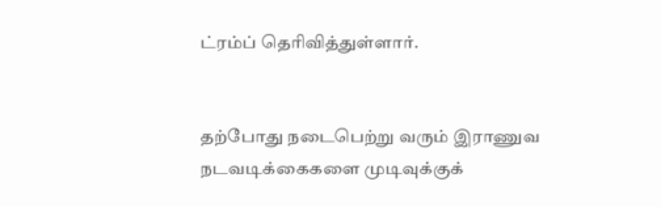ட்ரம்ப் தெரிவித்துள்ளார்.


தற்போது நடைபெற்று வரும் இராணுவ நடவடிக்கைகளை முடிவுக்குக்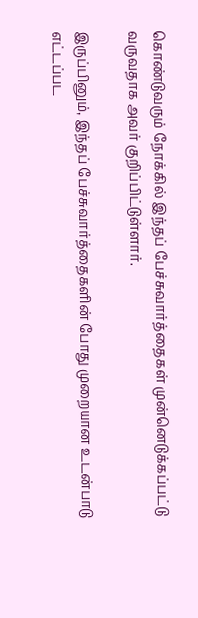கொண்டுவரும் நோக்கில் இந்தப் பேச்சுவார்த்தைகள் முன்னெடுக்கப்பட்டு வருவதாக அவர் குறிப்பிட்டுள்ளார்.

இருப்பினும், இந்தப் பேச்சுவார்த்தைகளின் போது முறையான உடன்பாடு எட்டப்பட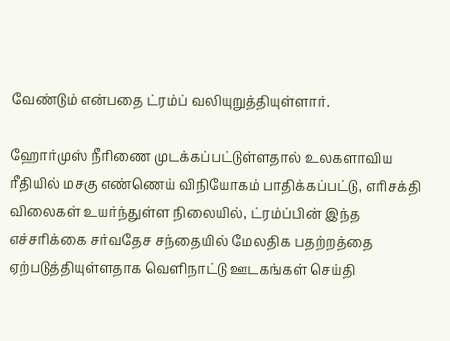வேண்டும் என்பதை ட்ரம்ப் வலியுறுத்தியுள்ளார்.

ஹோர்முஸ் நீரிணை முடக்கப்பட்டுள்ளதால் உலகளாவிய ரீதியில் மசகு எண்ணெய் விநியோகம் பாதிக்கப்பட்டு, எரிசக்தி விலைகள் உயர்ந்துள்ள நிலையில், ட்ரம்ப்பின் இந்த எச்சரிக்கை சர்வதேச சந்தையில் மேலதிக பதற்றத்தை ஏற்படுத்தியுள்ளதாக வெளிநாட்டு ஊடகங்கள் செய்தி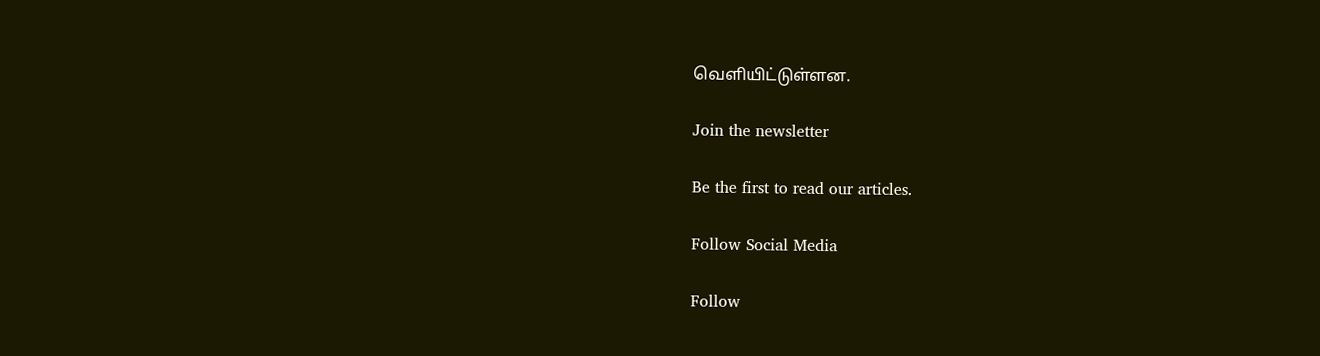வெளியிட்டுள்ளன.

Join the newsletter

Be the first to read our articles.

Follow Social Media

Follow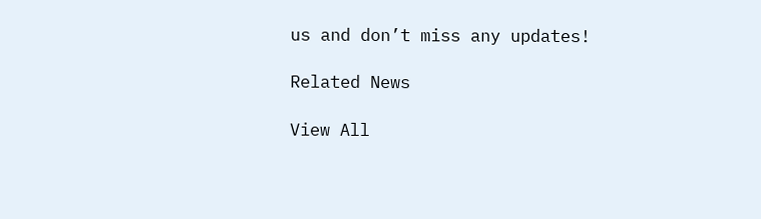us and don’t miss any updates!

Related News

View All